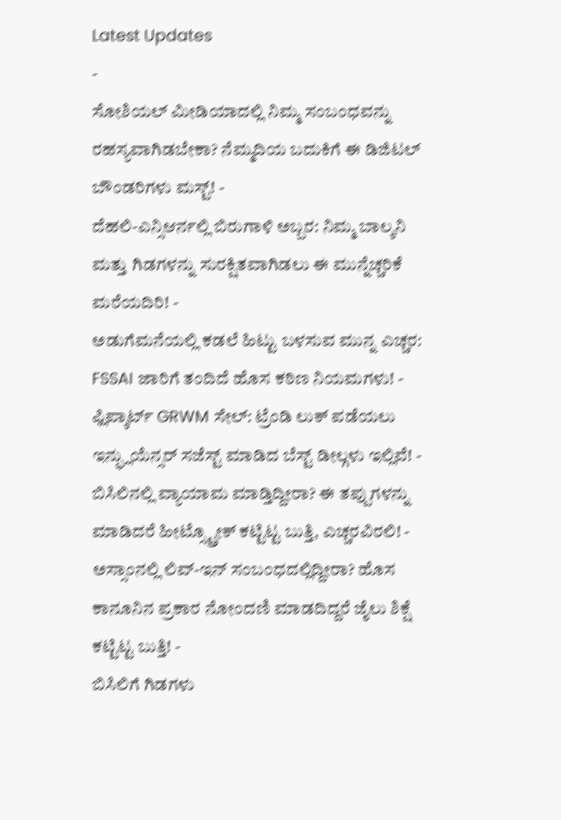Latest Updates
-
ಸೋಶಿಯಲ್ ಮೀಡಿಯಾದಲ್ಲಿ ನಿಮ್ಮ ಸಂಬಂಧವನ್ನು ರಹಸ್ಯವಾಗಿಡಬೇಕಾ? ನೆಮ್ಮದಿಯ ಬದುಕಿಗೆ ಈ ಡಿಜಿಟಲ್ ಬೌಂಡರಿಗಳು ಮಸ್ಟ್! -
ದೆಹಲಿ-ಎನ್ಸಿಆರ್ನಲ್ಲಿ ಬಿರುಗಾಳಿ ಅಬ್ಬರ: ನಿಮ್ಮ ಬಾಲ್ಕನಿ ಮತ್ತು ಗಿಡಗಳನ್ನು ಸುರಕ್ಷಿತವಾಗಿಡಲು ಈ ಮುನ್ನೆಚ್ಚರಿಕೆ ಮರೆಯದಿರಿ! -
ಅಡುಗೆಮನೆಯಲ್ಲಿ ಕಡಲೆ ಹಿಟ್ಟು ಬಳಸುವ ಮುನ್ನ ಎಚ್ಚರ: FSSAI ಜಾರಿಗೆ ತಂದಿದೆ ಹೊಸ ಕಠಿಣ ನಿಯಮಗಳು! -
ಫ್ಲಿಪ್ಕಾರ್ಟ್ GRWM ಸೇಲ್: ಟ್ರೆಂಡಿ ಲುಕ್ ಪಡೆಯಲು ಇನ್ಫ್ಲುಯೆನ್ಸರ್ ಸಜೆಸ್ಟ್ ಮಾಡಿದ ಬೆಸ್ಟ್ ಡೀಲ್ಗಳು ಇಲ್ಲಿವೆ! -
ಬಿಸಿಲಿನಲ್ಲಿ ವ್ಯಾಯಾಮ ಮಾಡ್ತಿದ್ದೀರಾ? ಈ ತಪ್ಪುಗಳನ್ನು ಮಾಡಿದರೆ ಹೀಟ್ಸ್ಟ್ರೋಕ್ ಕಟ್ಟಿಟ್ಟ ಬುತ್ತಿ, ಎಚ್ಚರವಿರಲಿ! -
ಅಸ್ಸಾಂನಲ್ಲಿ ಲಿವ್-ಇನ್ ಸಂಬಂಧದಲ್ಲಿದ್ದೀರಾ? ಹೊಸ ಕಾನೂನಿನ ಪ್ರಕಾರ ನೋಂದಣಿ ಮಾಡದಿದ್ದರೆ ಜೈಲು ಶಿಕ್ಷೆ ಕಟ್ಟಿಟ್ಟ ಬುತ್ತಿ! -
ಬಿಸಿಲಿಗೆ ಗಿಡಗಳು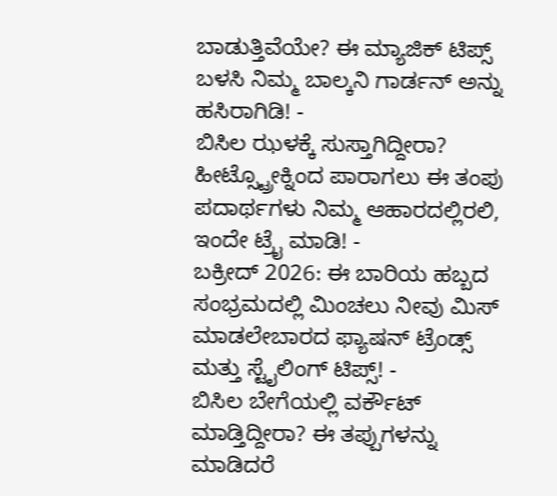ಬಾಡುತ್ತಿವೆಯೇ? ಈ ಮ್ಯಾಜಿಕ್ ಟಿಪ್ಸ್ ಬಳಸಿ ನಿಮ್ಮ ಬಾಲ್ಕನಿ ಗಾರ್ಡನ್ ಅನ್ನು ಹಸಿರಾಗಿಡಿ! -
ಬಿಸಿಲ ಝಳಕ್ಕೆ ಸುಸ್ತಾಗಿದ್ದೀರಾ? ಹೀಟ್ಸ್ಟ್ರೋಕ್ನಿಂದ ಪಾರಾಗಲು ಈ ತಂಪು ಪದಾರ್ಥಗಳು ನಿಮ್ಮ ಆಹಾರದಲ್ಲಿರಲಿ, ಇಂದೇ ಟ್ರೈ ಮಾಡಿ! -
ಬಕ್ರೀದ್ 2026: ಈ ಬಾರಿಯ ಹಬ್ಬದ ಸಂಭ್ರಮದಲ್ಲಿ ಮಿಂಚಲು ನೀವು ಮಿಸ್ ಮಾಡಲೇಬಾರದ ಫ್ಯಾಷನ್ ಟ್ರೆಂಡ್ಸ್ ಮತ್ತು ಸ್ಟೈಲಿಂಗ್ ಟಿಪ್ಸ್! -
ಬಿಸಿಲ ಬೇಗೆಯಲ್ಲಿ ವರ್ಕೌಟ್ ಮಾಡ್ತಿದ್ದೀರಾ? ಈ ತಪ್ಪುಗಳನ್ನು ಮಾಡಿದರೆ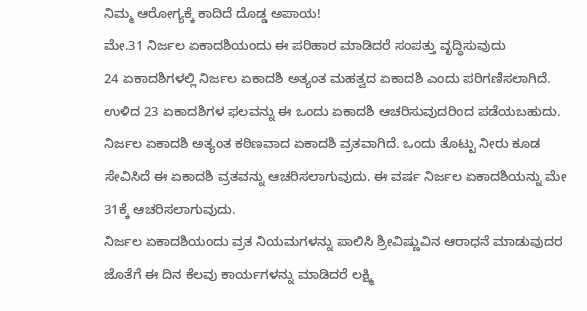ನಿಮ್ಮ ಆರೋಗ್ಯಕ್ಕೆ ಕಾದಿದೆ ದೊಡ್ಡ ಅಪಾಯ!
ಮೇ.31 ನಿರ್ಜಲ ಏಕಾದಶಿಯಂದು ಈ ಪರಿಹಾರ ಮಾಡಿದರೆ ಸಂಪತ್ತು ವೃದ್ಧಿಸುವುದು
24 ಏಕಾದಶಿಗಳಲ್ಲಿ ನಿರ್ಜಲ ಏಕಾದಶಿ ಅತ್ಯಂತ ಮಹತ್ವದ ಏಕಾದಶಿ ಎಂದು ಪರಿಗಣಿಸಲಾಗಿದೆ. ಉಳಿದ 23 ಏಕಾದಶಿಗಳ ಫಲವನ್ನು ಈ ಒಂದು ಏಕಾದಶಿ ಆಚರಿಸುವುದರಿಂದ ಪಡೆಯಬಹುದು. ನಿರ್ಜಲ ಏಕಾದಶಿ ಅತ್ಯಂತ ಕಠಿಣವಾದ ಏಕಾದಶಿ ವ್ರತವಾಗಿದೆ. ಒಂದು ತೊಟ್ಟು ನೀರು ಕೂಡ ಸೇವಿಸಿದೆ ಈ ಏಕಾದಶಿ ವ್ರತವನ್ನು ಆಚರಿಸಲಾಗುವುದು. ಈ ವರ್ಷ ನಿರ್ಜಲ ಏಕಾದಶಿಯನ್ನು ಮೇ 31ಕ್ಕೆ ಆಚರಿಸಲಾಗುವುದು.
ನಿರ್ಜಲ ಏಕಾದಶಿಯಂದು ವ್ರತ ನಿಯಮಗಳನ್ನು ಪಾಲಿಸಿ ಶ್ರೀವಿಷ್ಣುವಿನ ಆರಾಧನೆ ಮಾಡುವುದರ ಜೊತೆಗೆ ಈ ದಿನ ಕೆಲವು ಕಾರ್ಯಗಳನ್ನು ಮಾಡಿದರೆ ಲಕ್ಷ್ಮಿ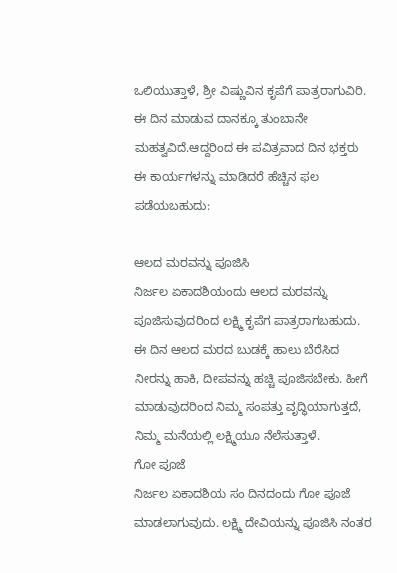ಒಲಿಯುತ್ತಾಳೆ, ಶ್ರೀ ವಿಷ್ಣುವಿನ ಕೃಪೆಗೆ ಪಾತ್ರರಾಗುವಿರಿ. ಈ ದಿನ ಮಾಡುವ ದಾನಕ್ಕೂ ತುಂಬಾನೇ ಮಹತ್ವವಿದೆ.ಆದ್ದರಿಂದ ಈ ಪವಿತ್ರವಾದ ದಿನ ಭಕ್ತರು ಈ ಕಾರ್ಯಗಳನ್ನು ಮಾಡಿದರೆ ಹೆಚ್ಚಿನ ಫಲ ಪಡೆಯಬಹುದು:

ಆಲದ ಮರವನ್ನು ಪೂಜಿಸಿ
ನಿರ್ಜಲ ಏಕಾದಶಿಯಂದು ಆಲದ ಮರವನ್ನು ಪೂಜಿಸುವುದರಿಂದ ಲಕ್ಷ್ಮಿ ಕೃಪೆಗ ಪಾತ್ರರಾಗಬಹುದು. ಈ ದಿನ ಆಲದ ಮರದ ಬುಡಕ್ಕೆ ಹಾಲು ಬೆರೆಸಿದ ನೀರನ್ನು ಹಾಕಿ, ದೀಪವನ್ನು ಹಚ್ಚಿ ಪೂಜಿಸಬೇಕು. ಹೀಗೆ ಮಾಡುವುದರಿಂದ ನಿಮ್ಮ ಸಂಪತ್ತು ವೃದ್ಧಿಯಾಗುತ್ತದೆ, ನಿಮ್ಮ ಮನೆಯಲ್ಲಿ ಲಕ್ಷ್ಮಿಯೂ ನೆಲೆಸುತ್ತಾಳೆ.
ಗೋ ಪೂಜೆ
ನಿರ್ಜಲ ಏಕಾದಶಿಯ ಸಂ ದಿನದಂದು ಗೋ ಪೂಜೆ ಮಾಡಲಾಗುವುದು. ಲಕ್ಷ್ಮಿ ದೇವಿಯನ್ನು ಪೂಜಿಸಿ ನಂತರ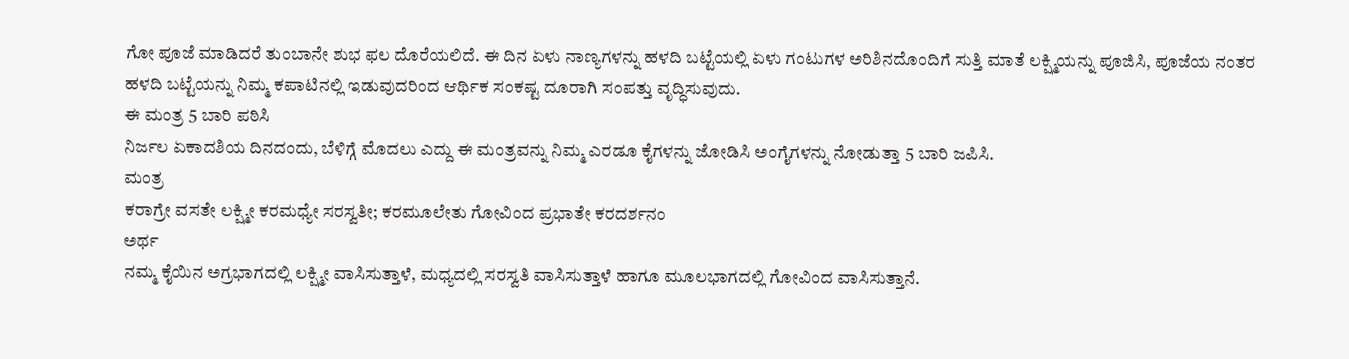ಗೋ ಪೂಜೆ ಮಾಡಿದರೆ ತುಂಬಾನೇ ಶುಭ ಫಲ ದೊರೆಯಲಿದೆ. ಈ ದಿನ ಏಳು ನಾಣ್ಯಗಳನ್ನು ಹಳದಿ ಬಟ್ಟೆಯಲ್ಲಿ ಏಳು ಗಂಟುಗಳ ಅರಿಶಿನದೊಂದಿಗೆ ಸುತ್ತಿ ಮಾತೆ ಲಕ್ಷ್ಮಿಯನ್ನು ಪೂಜಿಸಿ, ಪೂಜೆಯ ನಂತರ ಹಳದಿ ಬಟ್ಟೆಯನ್ನು ನಿಮ್ಮ ಕಪಾಟಿನಲ್ಲಿ ಇಡುವುದರಿಂದ ಆರ್ಥಿಕ ಸಂಕಷ್ಟ ದೂರಾಗಿ ಸಂಪತ್ತು ವೃದ್ಧಿಸುವುದು.
ಈ ಮಂತ್ರ 5 ಬಾರಿ ಪಠಿಸಿ
ನಿರ್ಜಲ ಏಕಾದಶಿಯ ದಿನದಂದು, ಬೆಳಿಗ್ಗೆ ಮೊದಲು ಎದ್ದು ಈ ಮಂತ್ರವನ್ನು ನಿಮ್ಮ ಎರಡೂ ಕೈಗಳನ್ನು ಜೋಡಿಸಿ ಅಂಗೈಗಳನ್ನು ನೋಡುತ್ತಾ 5 ಬಾರಿ ಜಪಿಸಿ.
ಮಂತ್ರ
ಕರಾಗ್ರೇ ವಸತೇ ಲಕ್ಷ್ಮೀ ಕರಮಧ್ಯೇ ಸರಸ್ವತೀ; ಕರಮೂಲೇತು ಗೋವಿಂದ ಪ್ರಭಾತೇ ಕರದರ್ಶನಂ
ಅರ್ಥ
ನಮ್ಮ ಕೈಯಿನ ಅಗ್ರಭಾಗದಲ್ಲಿ ಲಕ್ಷ್ಮೀ ವಾಸಿಸುತ್ತಾಳೆ, ಮಧ್ಯದಲ್ಲಿ ಸರಸ್ವತಿ ವಾಸಿಸುತ್ತಾಳೆ ಹಾಗೂ ಮೂಲಭಾಗದಲ್ಲಿ ಗೋವಿಂದ ವಾಸಿಸುತ್ತಾನೆ.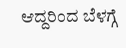ಆದ್ದರಿಂದ ಬೆಳಗ್ಗೆ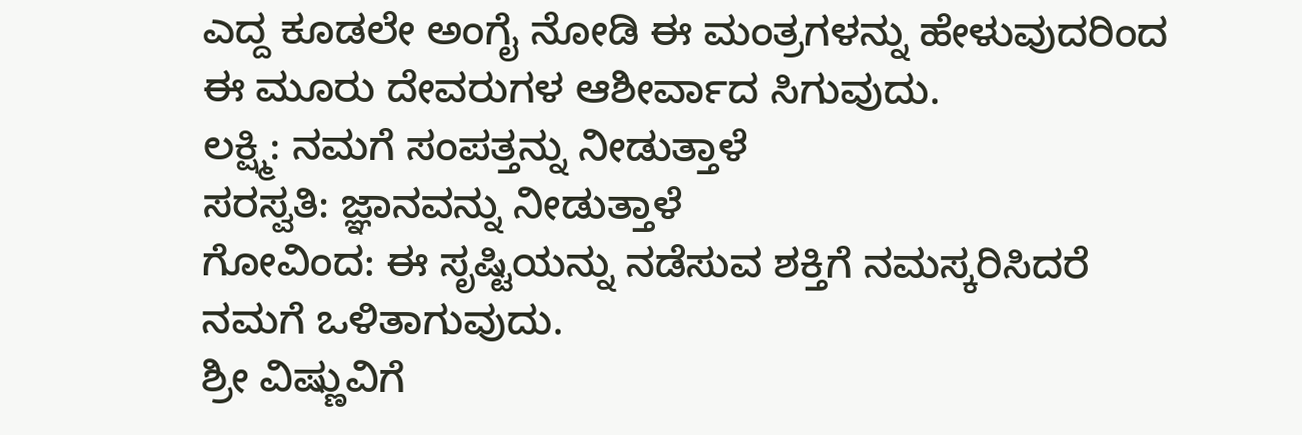ಎದ್ದ ಕೂಡಲೇ ಅಂಗೈ ನೋಡಿ ಈ ಮಂತ್ರಗಳನ್ನು ಹೇಳುವುದರಿಂದ ಈ ಮೂರು ದೇವರುಗಳ ಆಶೀರ್ವಾದ ಸಿಗುವುದು.
ಲಕ್ಷ್ಮಿ: ನಮಗೆ ಸಂಪತ್ತನ್ನು ನೀಡುತ್ತಾಳೆ
ಸರಸ್ವತಿ: ಜ್ಞಾನವನ್ನು ನೀಡುತ್ತಾಳೆ
ಗೋವಿಂದ: ಈ ಸೃಷ್ಟಿಯನ್ನು ನಡೆಸುವ ಶಕ್ತಿಗೆ ನಮಸ್ಕರಿಸಿದರೆ ನಮಗೆ ಒಳಿತಾಗುವುದು.
ಶ್ರೀ ವಿಷ್ಣುವಿಗೆ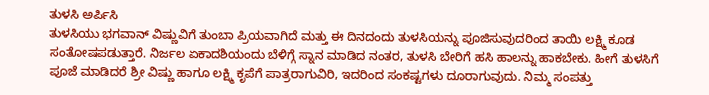ತುಳಸಿ ಅರ್ಪಿಸಿ
ತುಳಸಿಯು ಭಗವಾನ್ ವಿಷ್ಣುವಿಗೆ ತುಂಬಾ ಪ್ರಿಯವಾಗಿದೆ ಮತ್ತು ಈ ದಿನದಂದು ತುಳಸಿಯನ್ನು ಪೂಜಿಸುವುದರಿಂದ ತಾಯಿ ಲಕ್ಷ್ಮಿ ಕೂಡ ಸಂತೋಷಪಡುತ್ತಾರೆ. ನಿರ್ಜಲ ಏಕಾದಶಿಯಂದು ಬೆಳಿಗ್ಗೆ ಸ್ನಾನ ಮಾಡಿದ ನಂತರ, ತುಳಸಿ ಬೇರಿಗೆ ಹಸಿ ಹಾಲನ್ನು ಹಾಕಬೇಕು. ಹೀಗೆ ತುಳಸಿಗೆ ಪೂಜೆ ಮಾಡಿದರೆ ಶ್ರೀ ವಿಷ್ಣು ಹಾಗೂ ಲಕ್ಷ್ಮಿ ಕೃಪೆಗೆ ಪಾತ್ರರಾಗುವಿರಿ, ಇದರಿಂದ ಸಂಕಷ್ಟಗಳು ದೂರಾಗುವುದು. ನಿಮ್ಮ ಸಂಪತ್ತು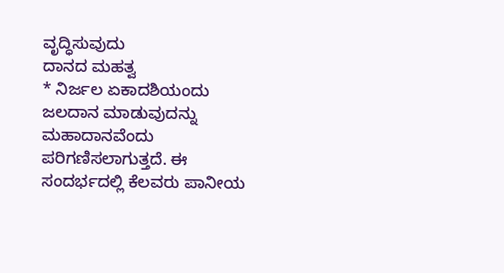ವೃದ್ಧಿಸುವುದು
ದಾನದ ಮಹತ್ವ
* ನಿರ್ಜಲ ಏಕಾದಶಿಯಂದು ಜಲದಾನ ಮಾಡುವುದನ್ನು ಮಹಾದಾನವೆಂದು ಪರಿಗಣಿಸಲಾಗುತ್ತದೆ. ಈ ಸಂದರ್ಭದಲ್ಲಿ ಕೆಲವರು ಪಾನೀಯ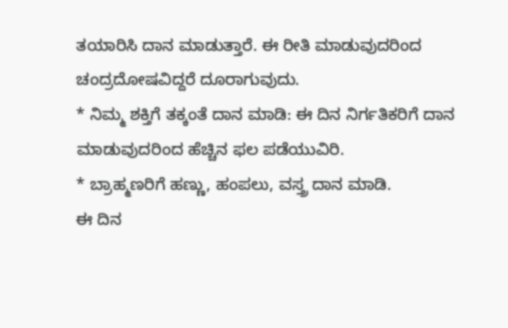ತಯಾರಿಸಿ ದಾನ ಮಾಡುತ್ತಾರೆ. ಈ ರೀತಿ ಮಾಡುವುದರಿಂದ ಚಂದ್ರದೋಷವಿದ್ದರೆ ದೂರಾಗುವುದು.
* ನಿಮ್ಮ ಶಕ್ತಿಗೆ ತಕ್ಕಂತೆ ದಾನ ಮಾಡಿ: ಈ ದಿನ ನಿರ್ಗತಿಕರಿಗೆ ದಾನ ಮಾಡುವುದರಿಂದ ಹೆಚ್ಚಿನ ಫಲ ಪಡೆಯುವಿರಿ.
* ಬ್ರಾಹ್ಮಣರಿಗೆ ಹಣ್ಣು, ಹಂಪಲು, ವಸ್ತ್ರ ದಾನ ಮಾಡಿ.
ಈ ದಿನ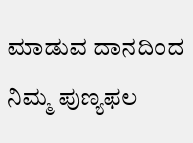ಮಾಡುವ ದಾನದಿಂದ ನಿಮ್ಮ ಪುಣ್ಯಫಲ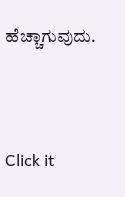ಹೆಚ್ಚಾಗುವುದು.



Click it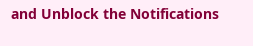and Unblock the Notifications